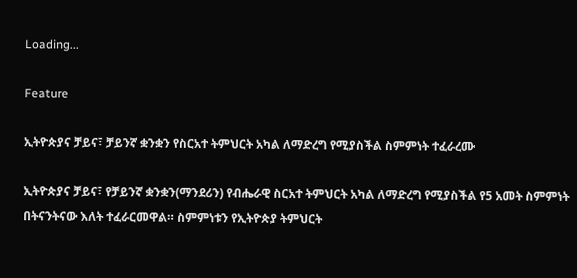Loading...

Feature

ኢትዮጵያና ቻይና፣ ቻይንኛ ቋንቋን የስርአተ ትምህርት አካል ለማድረግ የሚያስችል ስምምነት ተፈራረሙ

ኢትዮጵያና ቻይና፣ የቻይንኛ ቋንቋን(ማንደሪን) የብሔራዊ ስርአተ ትምህርት አካል ለማድረግ የሚያስችል የ5 አመት ስምምነት በትናንትናው እለት ተፈራርመዋል። ስምምነቱን የኢትዮጵያ ትምህርት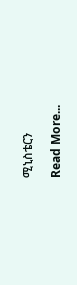ሚኒስቴርን

Read More...